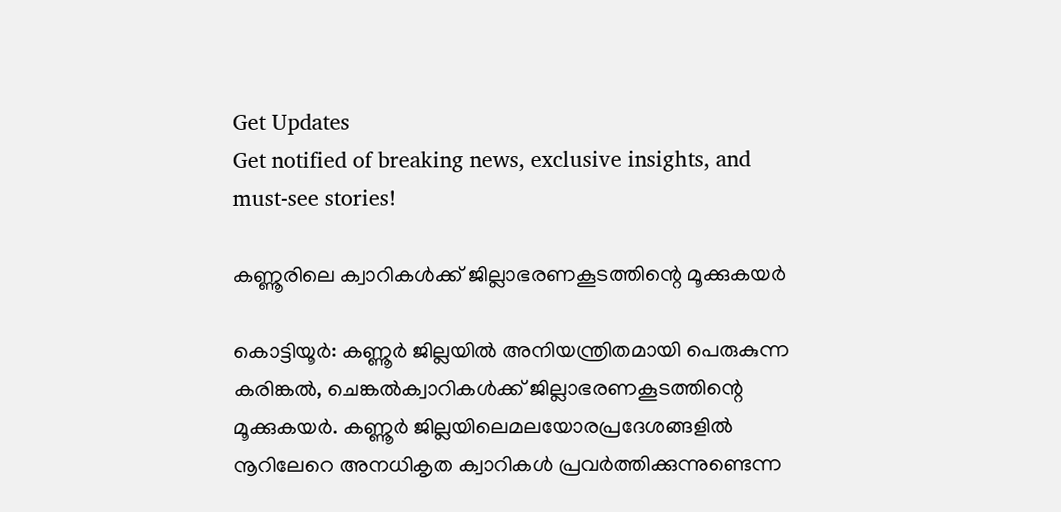Get Updates
Get notified of breaking news, exclusive insights, and must-see stories!

കണ്ണൂരിലെ ക്വാറികള്‍ക്ക് ജില്ലാഭരണകൂടത്തിന്റെ മൂക്കുകയര്‍

കൊട്ടിയൂര്‍: കണ്ണൂര്‍ ജില്ലയില്‍ അനിയന്ത്രിതമായി പെരുകുന്ന കരിങ്കല്‍, ചെങ്കല്‍ക്വാറികള്‍ക്ക് ജില്ലാഭരണകൂടത്തിന്റെ മൂക്കുകയര്‍. കണ്ണൂര്‍ ജില്ലയിലെമലയോരപ്രദേശങ്ങളില്‍ നൂറിലേറെ അനധികൃത ക്വാറികള്‍ പ്രവര്‍ത്തിക്കുന്നുണ്ടെന്ന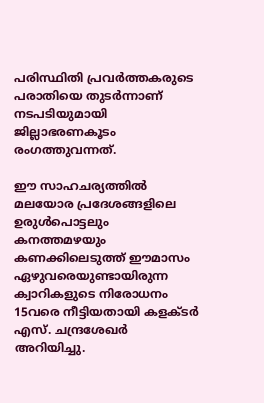പരിസ്ഥിതി പ്രവര്‍ത്തകരുടെ പരാതിയെ തുടര്‍ന്നാണ് നടപടിയുമായി ജില്ലാഭരണകൂടം രംഗത്തുവന്നത്.

ഈ സാഹചര്യത്തില്‍ മലയോര പ്രദേശങ്ങളിലെ ഉരുള്‍പൊട്ടലും കനത്തമഴയും കണക്കിലെടുത്ത് ഈമാസം ഏഴുവരെയുണ്ടായിരുന്ന ക്വാറികളുടെ നിരോധനം 15വരെ നീട്ടിയതായി കളക്ടര്‍ എസ്. ചന്ദ്രശേഖര്‍ അറിയിച്ചു.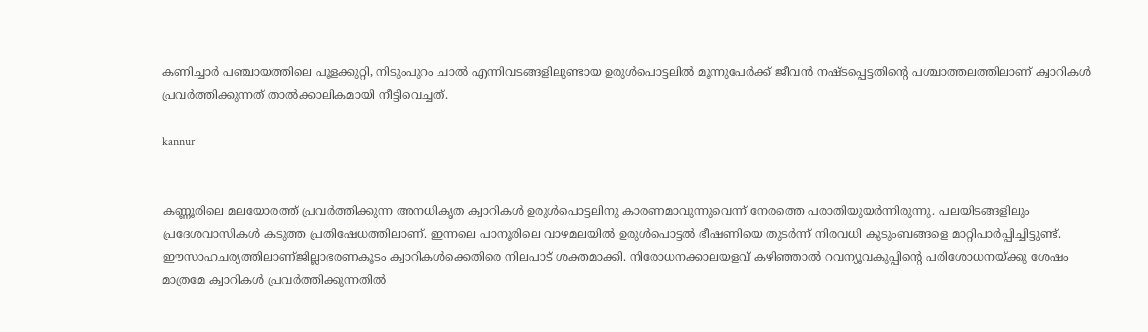കണിച്ചാര്‍ പഞ്ചായത്തിലെ പൂളക്കുറ്റി, നിടുംപുറം ചാല്‍ എന്നിവടങ്ങളിലുണ്ടായ ഉരുള്‍പൊട്ടലില്‍ മൂന്നുപേര്‍ക്ക് ജീവന്‍ നഷ്ടപ്പെട്ടതിന്റെ പശ്ചാത്തലത്തിലാണ് ക്വാറികള്‍ പ്രവര്‍ത്തിക്കുന്നത് താല്‍ക്കാലികമായി നീട്ടിവെച്ചത്.

kannur


കണ്ണൂരിലെ മലയോരത്ത് പ്രവര്‍ത്തിക്കുന്ന അനധികൃത ക്വാറികള്‍ ഉരുള്‍പൊട്ടലിനു കാരണമാവുന്നുവെന്ന് നേരത്തെ പരാതിയുയര്‍ന്നിരുന്നു. പലയിടങ്ങളിലും പ്രദേശവാസികള്‍ കടുത്ത പ്രതിഷേധത്തിലാണ്. ഇന്നലെ പാനൂരിലെ വാഴമലയില്‍ ഉരുള്‍പൊട്ടല്‍ ഭീഷണിയെ തുടര്‍ന്ന് നിരവധി കുടുംബങ്ങളെ മാറ്റിപാര്‍പ്പിച്ചിട്ടുണ്ട്. ഈസാഹചര്യത്തിലാണ്ജില്ലാഭരണകൂടം ക്വാറികള്‍ക്കെതിരെ നിലപാട് ശക്തമാക്കി. നിരോധനക്കാലയളവ് കഴിഞ്ഞാല്‍ റവന്യൂവകുപ്പിന്റെ പരിശോധനയ്ക്കു ശേഷം മാത്രമേ ക്വാറികള്‍ പ്രവര്‍ത്തിക്കുന്നതില്‍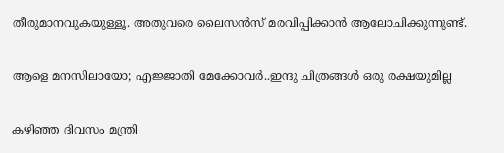തീരുമാനവുകയുള്ളൂ. അതുവരെ ലൈസന്‍സ് മരവിപ്പിക്കാന്‍ ആലോചിക്കുന്നുണ്ട്.

ആളെ മനസിലായോ; എജ്ജാതി മേക്കോവർ..ഇന്ദു ചിത്രങ്ങൾ ഒരു രക്ഷയുമില്ല

കഴിഞ്ഞ ദിവസം മന്ത്രി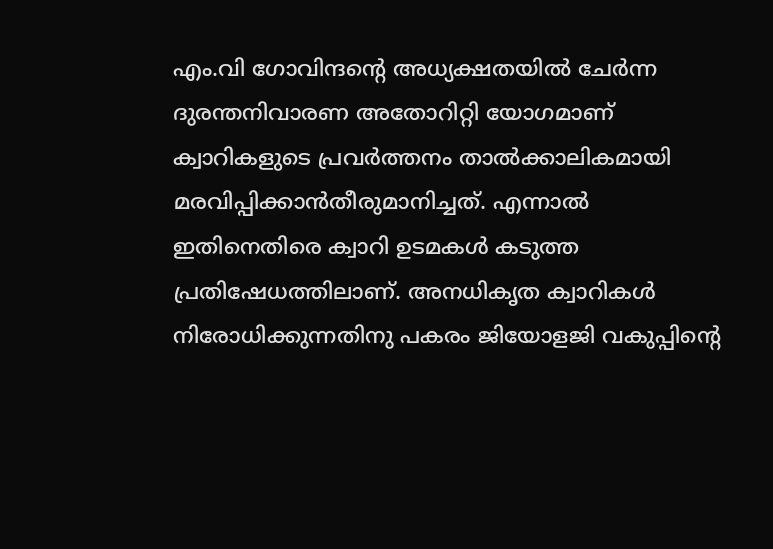എം.വി ഗോവിന്ദന്റെ അധ്യക്ഷതയില്‍ ചേര്‍ന്ന ദുരന്തനിവാരണ അതോറിറ്റി യോഗമാണ് ക്വാറികളുടെ പ്രവര്‍ത്തനം താല്‍ക്കാലികമായി മരവിപ്പിക്കാന്‍തീരുമാനിച്ചത്. എന്നാല്‍ ഇതിനെതിരെ ക്വാറി ഉടമകള്‍ കടുത്ത പ്രതിഷേധത്തിലാണ്. അനധികൃത ക്വാറികള്‍ നിരോധിക്കുന്നതിനു പകരം ജിയോളജി വകുപ്പിന്റെ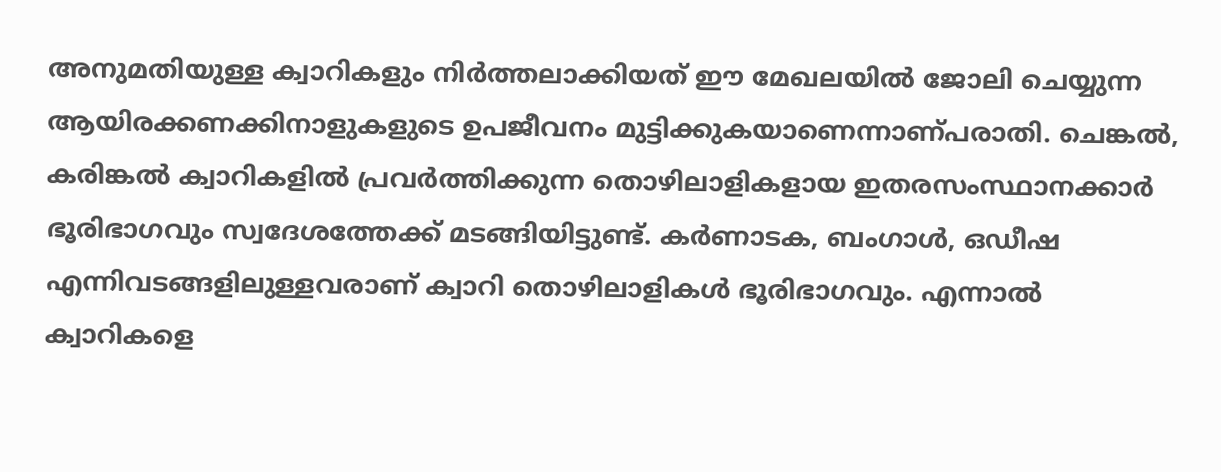അനുമതിയുള്ള ക്വാറികളും നിര്‍ത്തലാക്കിയത് ഈ മേഖലയില്‍ ജോലി ചെയ്യുന്ന ആയിരക്കണക്കിനാളുകളുടെ ഉപജീവനം മുട്ടിക്കുകയാണെന്നാണ്പരാതി. ചെങ്കല്‍, കരിങ്കല്‍ ക്വാറികളില്‍ പ്രവര്‍ത്തിക്കുന്ന തൊഴിലാളികളായ ഇതരസംസ്ഥാനക്കാര്‍ ഭൂരിഭാഗവും സ്വദേശത്തേക്ക് മടങ്ങിയിട്ടുണ്ട്. കര്‍ണാടക, ബംഗാള്‍, ഒഡീഷ എന്നിവടങ്ങളിലുള്ളവരാണ് ക്വാറി തൊഴിലാളികള്‍ ഭൂരിഭാഗവും. എന്നാല്‍ ക്വാറികളെ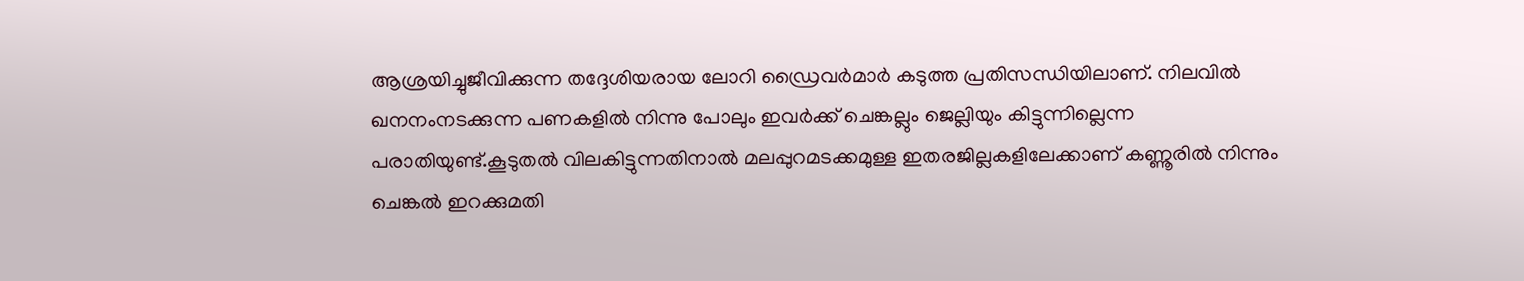ആശ്രയിച്ചുജീവിക്കുന്ന തദ്ദേശിയരായ ലോറി ഡ്രൈവര്‍മാര്‍ കടുത്ത പ്രതിസന്ധിയിലാണ്. നിലവില്‍ ഖനനംനടക്കുന്ന പണകളില്‍ നിന്നു പോലും ഇവര്‍ക്ക് ചെങ്കല്ലും ജെല്ലിയും കിട്ടുന്നില്ലെന്ന പരാതിയുണ്ട്.കൂടുതല്‍ വിലകിട്ടുന്നതിനാല്‍ മലപ്പുറമടക്കമുള്ള ഇതരജില്ലകളിലേക്കാണ് കണ്ണൂരില്‍ നിന്നും ചെങ്കല്‍ ഇറക്കുമതി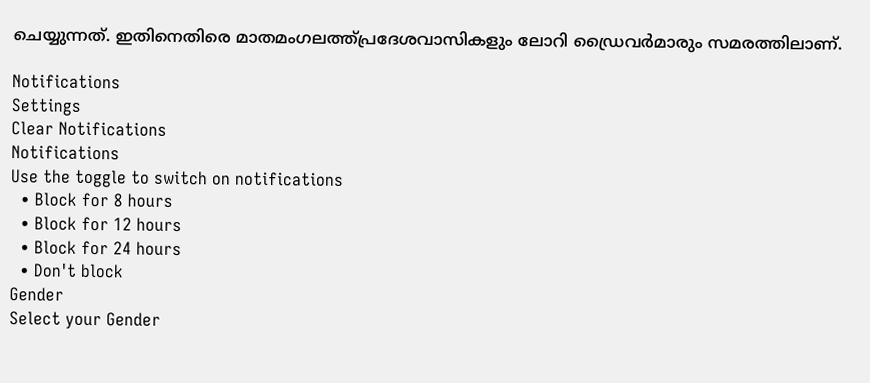ചെയ്യുന്നത്. ഇതിനെതിരെ മാതമംഗലത്ത്പ്രദേശവാസികളും ലോറി ഡ്രൈവര്‍മാരും സമരത്തിലാണ്.

Notifications
Settings
Clear Notifications
Notifications
Use the toggle to switch on notifications
  • Block for 8 hours
  • Block for 12 hours
  • Block for 24 hours
  • Don't block
Gender
Select your Gender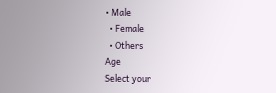• Male
  • Female
  • Others
Age
Select your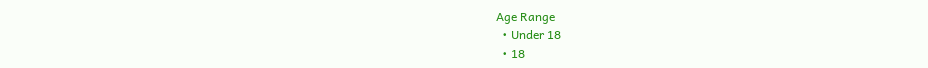Age Range
  • Under 18
  • 18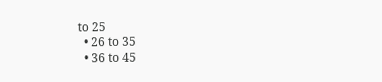to 25
  • 26 to 35
  • 36 to 45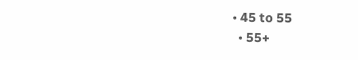• 45 to 55
  • 55+